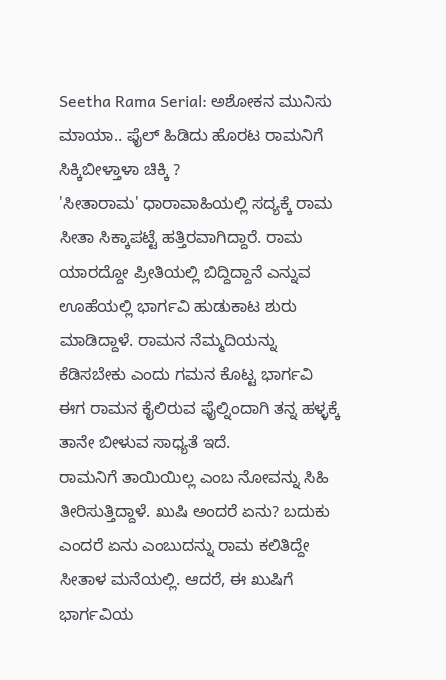Seetha Rama Serial: ಅಶೋಕನ ಮುನಿಸು ಮಾಯಾ.. ಫೈಲ್ ಹಿಡಿದು ಹೊರಟ ರಾಮನಿಗೆ ಸಿಕ್ಕಿಬೀಳ್ತಾಳಾ ಚಿಕ್ಕಿ ?
'ಸೀತಾರಾಮ' ಧಾರಾವಾಹಿಯಲ್ಲಿ ಸದ್ಯಕ್ಕೆ ರಾಮ ಸೀತಾ ಸಿಕ್ಕಾಪಟ್ಟೆ ಹತ್ತಿರವಾಗಿದ್ದಾರೆ. ರಾಮ ಯಾರದ್ದೋ ಪ್ರೀತಿಯಲ್ಲಿ ಬಿದ್ದಿದ್ದಾನೆ ಎನ್ನುವ ಊಹೆಯಲ್ಲಿ ಭಾರ್ಗವಿ ಹುಡುಕಾಟ ಶುರು ಮಾಡಿದ್ದಾಳೆ. ರಾಮನ ನೆಮ್ಮದಿಯನ್ನು ಕೆಡಿಸಬೇಕು ಎಂದು ಗಮನ ಕೊಟ್ಟ ಭಾರ್ಗವಿ ಈಗ ರಾಮನ ಕೈಲಿರುವ ಫೈಲ್ನಿಂದಾಗಿ ತನ್ನ ಹಳ್ಳಕ್ಕೆ ತಾನೇ ಬೀಳುವ ಸಾಧ್ಯತೆ ಇದೆ.
ರಾಮನಿಗೆ ತಾಯಿಯಿಲ್ಲ ಎಂಬ ನೋವನ್ನು ಸಿಹಿ ತೀರಿಸುತ್ತಿದ್ದಾಳೆ. ಖುಷಿ ಅಂದರೆ ಏನು? ಬದುಕು ಎಂದರೆ ಏನು ಎಂಬುದನ್ನು ರಾಮ ಕಲಿತಿದ್ದೇ ಸೀತಾಳ ಮನೆಯಲ್ಲಿ. ಆದರೆ, ಈ ಖುಷಿಗೆ ಭಾರ್ಗವಿಯ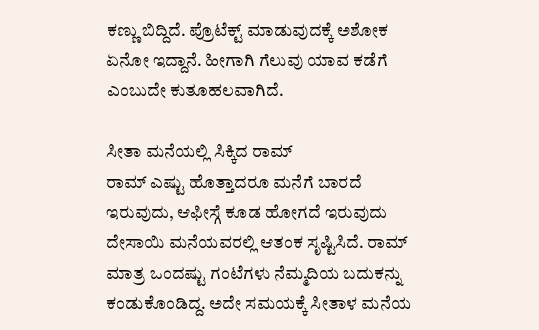ಕಣ್ಣು ಬಿದ್ದಿದೆ. ಪ್ರೊಟೆಕ್ಟ್ ಮಾಡುವುದಕ್ಕೆ ಅಶೋಕ ಏನೋ ಇದ್ದಾನೆ. ಹೀಗಾಗಿ ಗೆಲುವು ಯಾವ ಕಡೆಗೆ ಎಂಬುದೇ ಕುತೂಹಲವಾಗಿದೆ.

ಸೀತಾ ಮನೆಯಲ್ಲಿ ಸಿಕ್ಕಿದ ರಾಮ್
ರಾಮ್ ಎಷ್ಟು ಹೊತ್ತಾದರೂ ಮನೆಗೆ ಬಾರದೆ ಇರುವುದು, ಆಫೀಸ್ಗೆ ಕೂಡ ಹೋಗದೆ ಇರುವುದು ದೇಸಾಯಿ ಮನೆಯವರಲ್ಲಿ ಆತಂಕ ಸೃಷ್ಟಿಸಿದೆ. ರಾಮ್ ಮಾತ್ರ ಒಂದಷ್ಟು ಗಂಟೆಗಳು ನೆಮ್ಮದಿಯ ಬದುಕನ್ನು ಕಂಡುಕೊಂಡಿದ್ದ. ಅದೇ ಸಮಯಕ್ಕೆ ಸೀತಾಳ ಮನೆಯ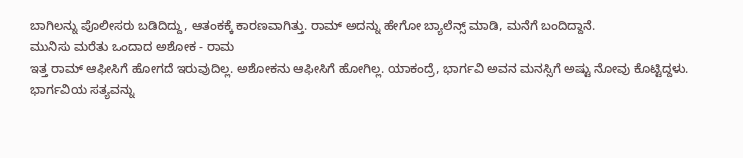ಬಾಗಿಲನ್ನು ಪೊಲೀಸರು ಬಡಿದಿದ್ದು, ಆತಂಕಕ್ಕೆ ಕಾರಣವಾಗಿತ್ತು. ರಾಮ್ ಅದನ್ನು ಹೇಗೋ ಬ್ಯಾಲೆನ್ಸ್ ಮಾಡಿ, ಮನೆಗೆ ಬಂದಿದ್ದಾನೆ.
ಮುನಿಸು ಮರೆತು ಒಂದಾದ ಅಶೋಕ - ರಾಮ
ಇತ್ತ ರಾಮ್ ಆಫೀಸಿಗೆ ಹೋಗದೆ ಇರುವುದಿಲ್ಲ. ಅಶೋಕನು ಆಫೀಸಿಗೆ ಹೋಗಿಲ್ಲ. ಯಾಕಂದ್ರೆ, ಭಾರ್ಗವಿ ಅವನ ಮನಸ್ಸಿಗೆ ಅಷ್ಟು ನೋವು ಕೊಟ್ಟಿದ್ದಳು. ಭಾರ್ಗವಿಯ ಸತ್ಯವನ್ನು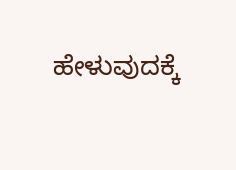ಹೇಳುವುದಕ್ಕೆ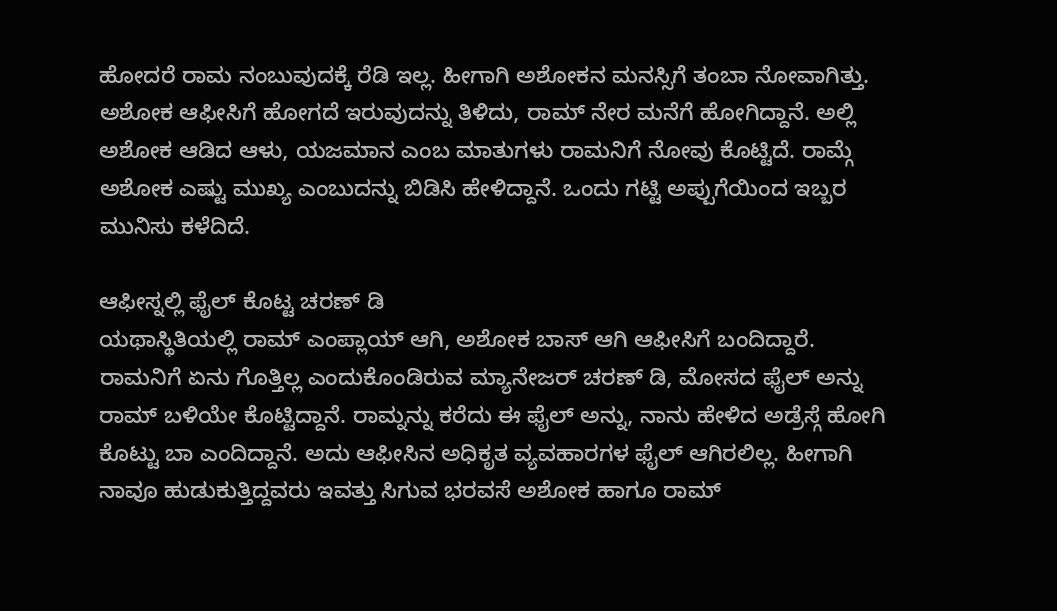ಹೋದರೆ ರಾಮ ನಂಬುವುದಕ್ಕೆ ರೆಡಿ ಇಲ್ಲ. ಹೀಗಾಗಿ ಅಶೋಕನ ಮನಸ್ಸಿಗೆ ತಂಬಾ ನೋವಾಗಿತ್ತು. ಅಶೋಕ ಆಫೀಸಿಗೆ ಹೋಗದೆ ಇರುವುದನ್ನು ತಿಳಿದು, ರಾಮ್ ನೇರ ಮನೆಗೆ ಹೋಗಿದ್ದಾನೆ. ಅಲ್ಲಿ ಅಶೋಕ ಆಡಿದ ಆಳು, ಯಜಮಾನ ಎಂಬ ಮಾತುಗಳು ರಾಮನಿಗೆ ನೋವು ಕೊಟ್ಟಿದೆ. ರಾಮ್ಗೆ ಅಶೋಕ ಎಷ್ಟು ಮುಖ್ಯ ಎಂಬುದನ್ನು ಬಿಡಿಸಿ ಹೇಳಿದ್ದಾನೆ. ಒಂದು ಗಟ್ಟಿ ಅಪ್ಪುಗೆಯಿಂದ ಇಬ್ಬರ ಮುನಿಸು ಕಳೆದಿದೆ.

ಆಫೀಸ್ನಲ್ಲಿ ಫೈಲ್ ಕೊಟ್ಟ ಚರಣ್ ಡಿ
ಯಥಾಸ್ಥಿತಿಯಲ್ಲಿ ರಾಮ್ ಎಂಪ್ಲಾಯ್ ಆಗಿ, ಅಶೋಕ ಬಾಸ್ ಆಗಿ ಆಫೀಸಿಗೆ ಬಂದಿದ್ದಾರೆ. ರಾಮನಿಗೆ ಏನು ಗೊತ್ತಿಲ್ಲ ಎಂದುಕೊಂಡಿರುವ ಮ್ಯಾನೇಜರ್ ಚರಣ್ ಡಿ, ಮೋಸದ ಫೈಲ್ ಅನ್ನು ರಾಮ್ ಬಳಿಯೇ ಕೊಟ್ಟಿದ್ದಾನೆ. ರಾಮ್ನನ್ನು ಕರೆದು ಈ ಫೈಲ್ ಅನ್ನು, ನಾನು ಹೇಳಿದ ಅಡ್ರೆಸ್ಗೆ ಹೋಗಿ ಕೊಟ್ಟು ಬಾ ಎಂದಿದ್ದಾನೆ. ಅದು ಆಫೀಸಿನ ಅಧಿಕೃತ ವ್ಯವಹಾರಗಳ ಫೈಲ್ ಆಗಿರಲಿಲ್ಲ. ಹೀಗಾಗಿ ನಾವೂ ಹುಡುಕುತ್ತಿದ್ದವರು ಇವತ್ತು ಸಿಗುವ ಭರವಸೆ ಅಶೋಕ ಹಾಗೂ ರಾಮ್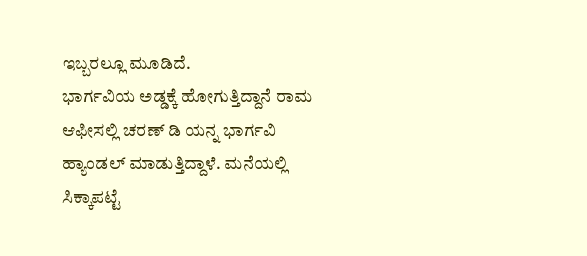ಇಬ್ಬರಲ್ಲೂ ಮೂಡಿದೆ.
ಭಾರ್ಗವಿಯ ಅಡ್ಡಕ್ಕೆ ಹೋಗುತ್ತಿದ್ದಾನೆ ರಾಮ
ಆಫೀಸಲ್ಲಿ ಚರಣ್ ಡಿ ಯನ್ನ ಭಾರ್ಗವಿ ಹ್ಯಾಂಡಲ್ ಮಾಡುತ್ತಿದ್ದಾಳೆ. ಮನೆಯಲ್ಲಿ ಸಿಕ್ಕಾಪಟ್ಟೆ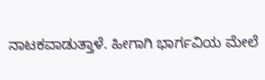ನಾಟಕವಾಡುತ್ತಾಳೆ. ಹೀಗಾಗಿ ಭಾರ್ಗವಿಯ ಮೇಲೆ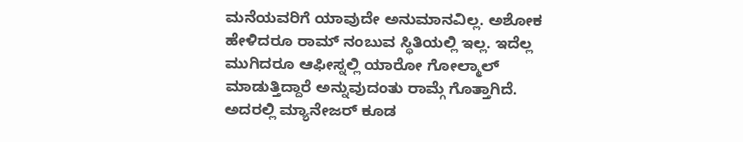ಮನೆಯವರಿಗೆ ಯಾವುದೇ ಅನುಮಾನವಿಲ್ಲ. ಅಶೋಕ ಹೇಳಿದರೂ ರಾಮ್ ನಂಬುವ ಸ್ಥಿತಿಯಲ್ಲಿ ಇಲ್ಲ. ಇದೆಲ್ಲ ಮುಗಿದರೂ ಆಫೀಸ್ನಲ್ಲಿ ಯಾರೋ ಗೋಲ್ಮಾಲ್ ಮಾಡುತ್ತಿದ್ದಾರೆ ಅನ್ನುವುದಂತು ರಾಮ್ಗೆ ಗೊತ್ತಾಗಿದೆ. ಅದರಲ್ಲಿ ಮ್ಯಾನೇಜರ್ ಕೂಡ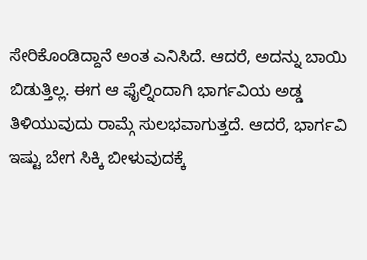ಸೇರಿಕೊಂಡಿದ್ದಾನೆ ಅಂತ ಎನಿಸಿದೆ. ಆದರೆ, ಅದನ್ನು ಬಾಯಿ ಬಿಡುತ್ತಿಲ್ಲ. ಈಗ ಆ ಫೈಲ್ನಿಂದಾಗಿ ಭಾರ್ಗವಿಯ ಅಡ್ಡ ತಿಳಿಯುವುದು ರಾಮ್ಗೆ ಸುಲಭವಾಗುತ್ತದೆ. ಆದರೆ, ಭಾರ್ಗವಿ ಇಷ್ಟು ಬೇಗ ಸಿಕ್ಕಿ ಬೀಳುವುದಕ್ಕೆ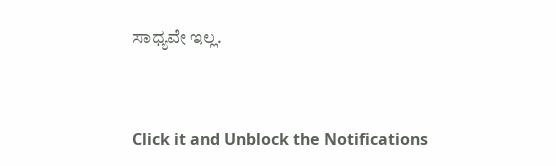ಸಾಧ್ಯವೇ ಇಲ್ಲ.


Click it and Unblock the Notifications